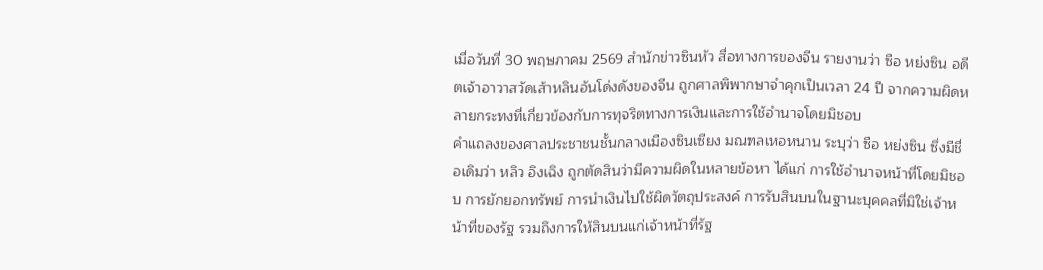เมื่อวันที่ 30 พฤษภาคม 2569 สำนักข่าวซินหัว สื่อทางการของจีน รายงานว่า ซือ หย่งซิน อดีตเจ้าอาวาสวัดเส้าหลินอันโด่งดังของจีน ถูกศาลพิพากษาจำคุกเป็นเวลา 24 ปี จากความผิดหลายกระทงที่เกี่ยวข้องกับการทุจริตทางการเงินและการใช้อำนาจโดยมิชอบ
คำแถลงของศาลประชาชนชั้นกลางเมืองซินเซียง มณฑลเหอหนาน ระบุว่า ซือ หย่งซิน ซึ่งมีชื่อเดิมว่า หลิว อิงเฉิง ถูกตัดสินว่ามีความผิดในหลายข้อหา ได้แก่ การใช้อำนาจหน้าที่โดยมิชอบ การยักยอกทรัพย์ การนำเงินไปใช้ผิดวัตถุประสงค์ การรับสินบนในฐานะบุคคลที่มิใช่เจ้าหน้าที่ของรัฐ รวมถึงการให้สินบนแก่เจ้าหน้าที่รัฐ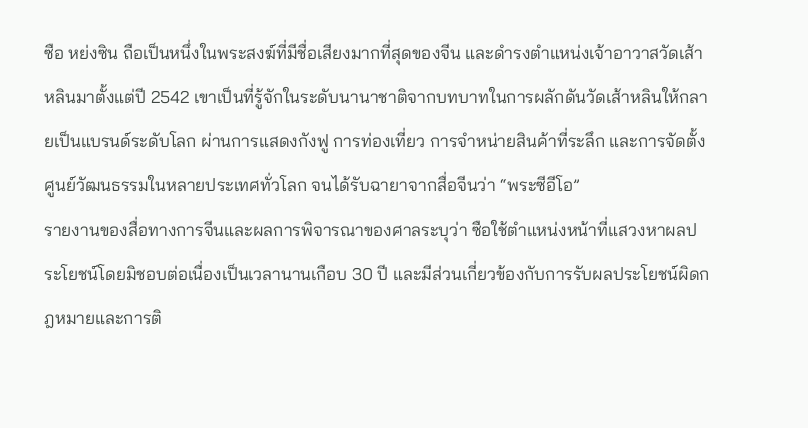ซือ หย่งซิน ถือเป็นหนึ่งในพระสงฆ์ที่มีชื่อเสียงมากที่สุดของจีน และดำรงตำแหน่งเจ้าอาวาสวัดเส้าหลินมาตั้งแต่ปี 2542 เขาเป็นที่รู้จักในระดับนานาชาติจากบทบาทในการผลักดันวัดเส้าหลินให้กลายเป็นแบรนด์ระดับโลก ผ่านการแสดงกังฟู การท่องเที่ยว การจำหน่ายสินค้าที่ระลึก และการจัดตั้งศูนย์วัฒนธรรมในหลายประเทศทั่วโลก จนได้รับฉายาจากสื่อจีนว่า “พระซีอีโอ”
รายงานของสื่อทางการจีนและผลการพิจารณาของศาลระบุว่า ซือใช้ตำแหน่งหน้าที่แสวงหาผลประโยชน์โดยมิชอบต่อเนื่องเป็นเวลานานเกือบ 30 ปี และมีส่วนเกี่ยวข้องกับการรับผลประโยชน์ผิดกฎหมายและการติ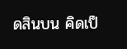ดสินบน คิดเป็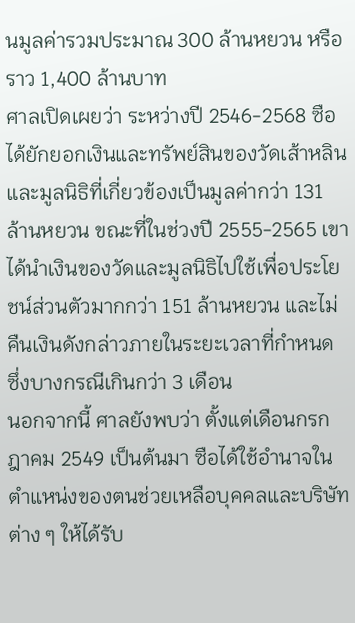นมูลค่ารวมประมาณ 300 ล้านหยวน หรือราว 1,400 ล้านบาท
ศาลเปิดเผยว่า ระหว่างปี 2546-2568 ซือได้ยักยอกเงินและทรัพย์สินของวัดเส้าหลินและมูลนิธิที่เกี่ยวข้องเป็นมูลค่ากว่า 131 ล้านหยวน ขณะที่ในช่วงปี 2555-2565 เขาได้นำเงินของวัดและมูลนิธิไปใช้เพื่อประโยชน์ส่วนตัวมากกว่า 151 ล้านหยวน และไม่คืนเงินดังกล่าวภายในระยะเวลาที่กำหนด ซึ่งบางกรณีเกินกว่า 3 เดือน
นอกจากนี้ ศาลยังพบว่า ตั้งแต่เดือนกรกฎาคม 2549 เป็นต้นมา ซือได้ใช้อำนาจในตำแหน่งของตนช่วยเหลือบุคคลและบริษัทต่าง ๆ ให้ได้รับ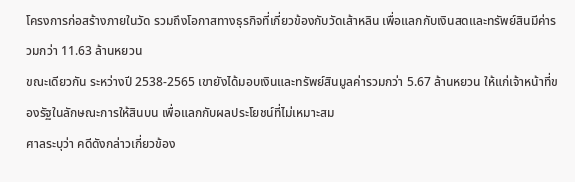โครงการก่อสร้างภายในวัด รวมถึงโอกาสทางธุรกิจที่เกี่ยวข้องกับวัดเส้าหลิน เพื่อแลกกับเงินสดและทรัพย์สินมีค่ารวมกว่า 11.63 ล้านหยวน
ขณะเดียวกัน ระหว่างปี 2538-2565 เขายังได้มอบเงินและทรัพย์สินมูลค่ารวมกว่า 5.67 ล้านหยวน ให้แก่เจ้าหน้าที่ของรัฐในลักษณะการให้สินบน เพื่อแลกกับผลประโยชน์ที่ไม่เหมาะสม
ศาลระบุว่า คดีดังกล่าวเกี่ยวข้อง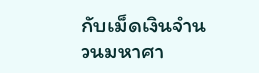กับเม็ดเงินจำนวนมหาศา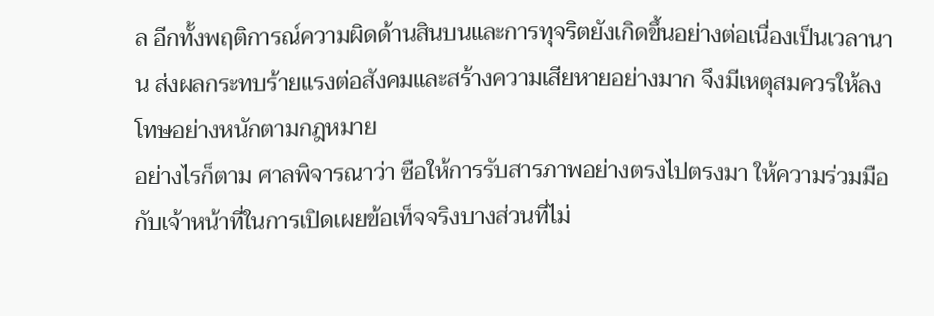ล อีกทั้งพฤติการณ์ความผิดด้านสินบนและการทุจริตยังเกิดขึ้นอย่างต่อเนื่องเป็นเวลานาน ส่งผลกระทบร้ายแรงต่อสังคมและสร้างความเสียหายอย่างมาก จึงมีเหตุสมควรให้ลงโทษอย่างหนักตามกฎหมาย
อย่างไรก็ตาม ศาลพิจารณาว่า ซือให้การรับสารภาพอย่างตรงไปตรงมา ให้ความร่วมมือกับเจ้าหน้าที่ในการเปิดเผยข้อเท็จจริงบางส่วนที่ไม่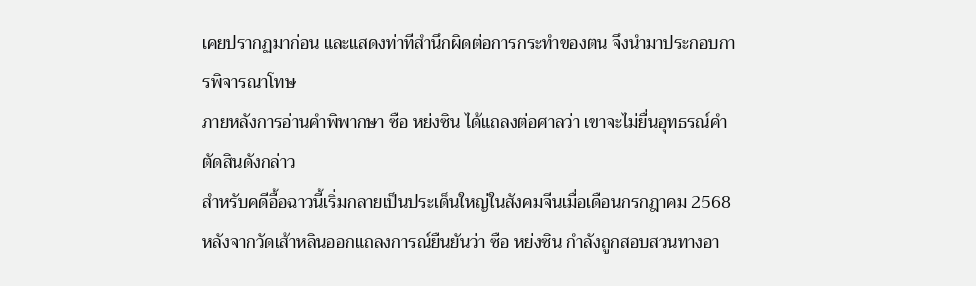เคยปรากฏมาก่อน และแสดงท่าทีสำนึกผิดต่อการกระทำของตน จึงนำมาประกอบการพิจารณาโทษ
ภายหลังการอ่านคำพิพากษา ซือ หย่งซิน ได้แถลงต่อศาลว่า เขาจะไม่ยื่นอุทธรณ์คำตัดสินดังกล่าว
สำหรับคดีอื้อฉาวนี้เริ่มกลายเป็นประเด็นใหญ่ในสังคมจีนเมื่อเดือนกรกฎาคม 2568 หลังจากวัดเส้าหลินออกแถลงการณ์ยืนยันว่า ซือ หย่งซิน กำลังถูกสอบสวนทางอา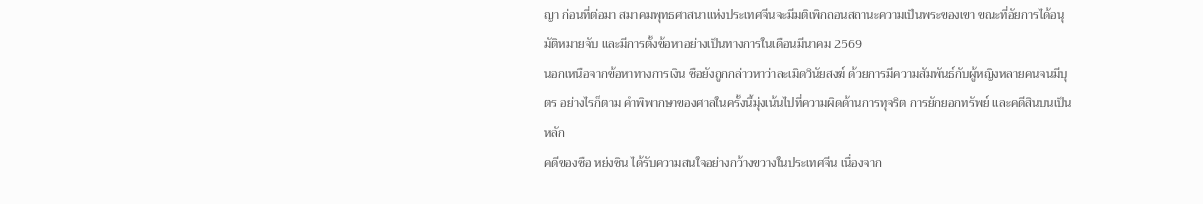ญา ก่อนที่ต่อมา สมาคมพุทธศาสนาแห่งประเทศจีนจะมีมติเพิกถอนสถานะความเป็นพระของเขา ขณะที่อัยการได้อนุมัติหมายจับ และมีการตั้งข้อหาอย่างเป็นทางการในเดือนมีนาคม 2569
นอกเหนือจากข้อหาทางการเงิน ซือยังถูกกล่าวหาว่าละเมิดวินัยสงฆ์ ด้วยการมีความสัมพันธ์กับผู้หญิงหลายคนจนมีบุตร อย่างไรก็ตาม คำพิพากษาของศาลในครั้งนี้มุ่งเน้นไปที่ความผิดด้านการทุจริต การยักยอกทรัพย์ และคดีสินบนเป็นหลัก
คดีของซือ หย่งซิน ได้รับความสนใจอย่างกว้างขวางในประเทศจีน เนื่องจาก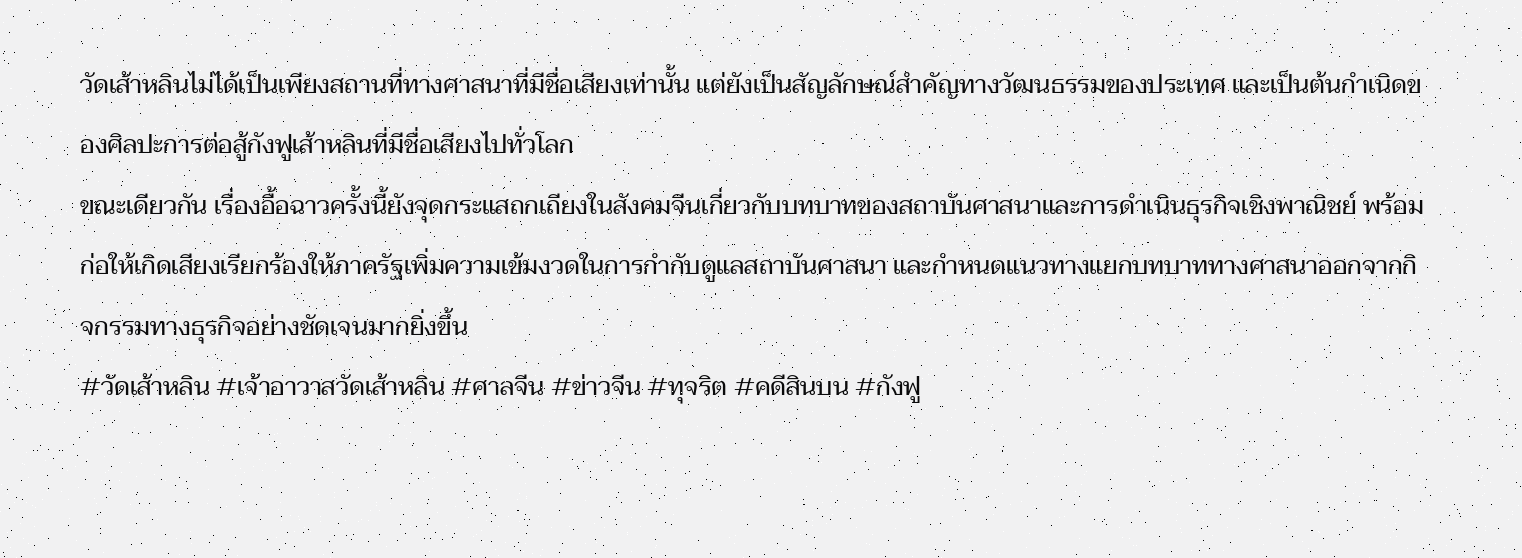วัดเส้าหลินไม่ได้เป็นเพียงสถานที่ทางศาสนาที่มีชื่อเสียงเท่านั้น แต่ยังเป็นสัญลักษณ์สำคัญทางวัฒนธรรมของประเทศ และเป็นต้นกำเนิดของศิลปะการต่อสู้กังฟูเส้าหลินที่มีชื่อเสียงไปทั่วโลก
ขณะเดียวกัน เรื่องอื้อฉาวครั้งนี้ยังจุดกระแสถกเถียงในสังคมจีนเกี่ยวกับบทบาทของสถาบันศาสนาและการดำเนินธุรกิจเชิงพาณิชย์ พร้อมก่อให้เกิดเสียงเรียกร้องให้ภาครัฐเพิ่มความเข้มงวดในการกำกับดูแลสถาบันศาสนา และกำหนดแนวทางแยกบทบาททางศาสนาออกจากกิจกรรมทางธุรกิจอย่างชัดเจนมากยิ่งขึ้น
#วัดเส้าหลิน #เจ้าอาวาสวัดเส้าหลิน #ศาลจีน #ข่าวจีน #ทุจริต #คดีสินบน #กังฟู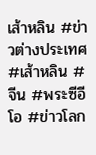เส้าหลิน #ข่าวต่างประเทศ #เส้าหลิน #จีน #พระซีอีโอ #ข่าวโลก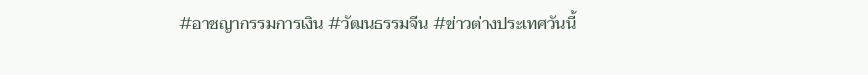#อาชญากรรมการเงิน #วัฒนธรรมจีน #ข่าวต่างประเทศวันนี้